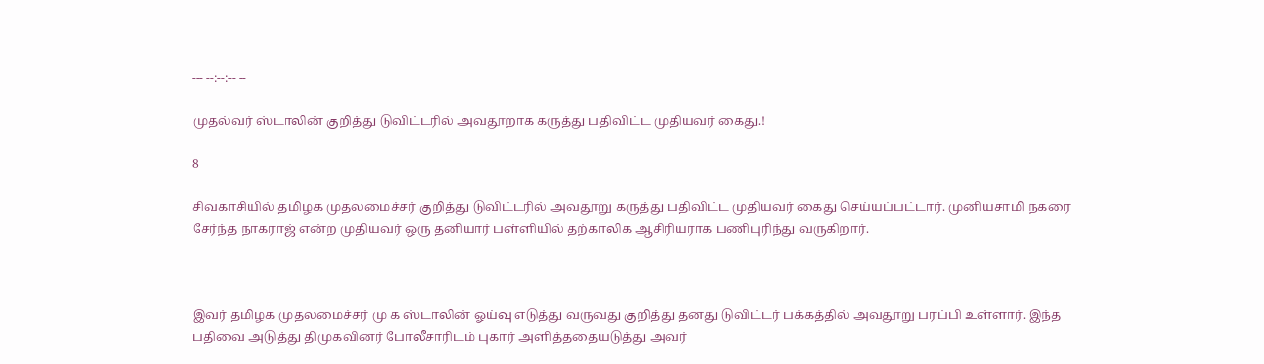--- --:--:-- --

முதல்வர் ஸ்டாலின் குறித்து டுவிட்டரில் அவதூறாக கருத்து பதிவிட்ட முதியவர் கைது.!

8

சிவகாசியில் தமிழக முதலமைச்சர் குறித்து டுவிட்டரில் அவதூறு கருத்து பதிவிட்ட முதியவர் கைது செய்யப்பட்டார். முனியசாமி நகரை சேர்ந்த நாகராஜ் என்ற முதியவர் ஒரு தனியார் பள்ளியில் தற்காலிக ஆசிரியராக பணிபுரிந்து வருகிறார்.



இவர் தமிழக முதலமைச்சர் மு க ஸ்டாலின் ஓய்வு எடுத்து வருவது குறித்து தனது டுவிட்டர் பக்கத்தில் அவதூறு பரப்பி உள்ளார். இந்த பதிவை அடுத்து திமுகவினர் போலீசாரிடம் புகார் அளித்ததையடுத்து அவர்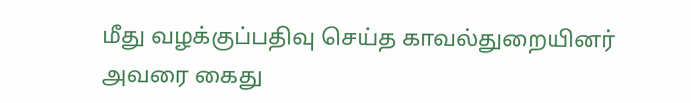மீது வழக்குப்பதிவு செய்த காவல்துறையினர் அவரை கைது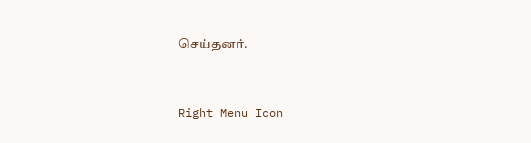செய்தனர்.



Right Menu Icon